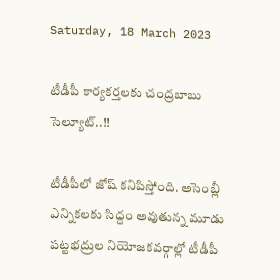Saturday, 18 March 2023

టీడీపీ కార్యకర్తలకు చంద్రబాబు సెల్యూట్..!!

టీడీపీలో జోష్ కనిపిస్తోంది. అసెంబ్లీ ఎన్నికలకు సిద్దం అవుతున్న మూడు పట్టభద్రుల నియోజకవర్గాల్లో టీడీపీ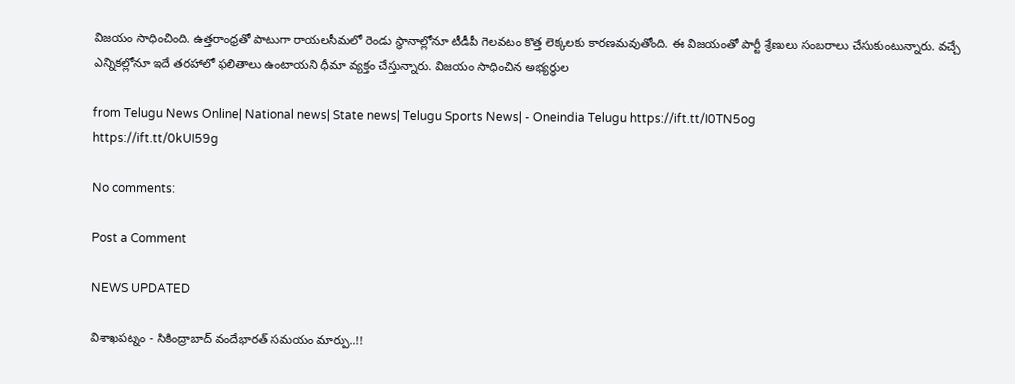విజయం సాధించింది. ఉత్తరాంధ్రతో పాటుగా రాయలసీమలో రెండు స్థానాల్లోనూ టీడీపీ గెలవటం కొత్త లెక్కలకు కారణమవుతోంది. ఈ విజయంతో పార్టీ శ్రేణులు సంబరాలు చేసుకుంటున్నారు. వచ్చే ఎన్నికల్లోనూ ఇదే తరహాలో ఫలితాలు ఉంటాయని ధీమా వ్యక్తం చేస్తున్నారు. విజయం సాధించిన అభ్యర్ధుల

from Telugu News Online| National news| State news| Telugu Sports News| - Oneindia Telugu https://ift.tt/I0TN5og
https://ift.tt/0kUI59g

No comments:

Post a Comment

NEWS UPDATED

విశాఖపట్నం - సికింద్రాబాద్ వందేభారత్ సమయం మార్పు..!!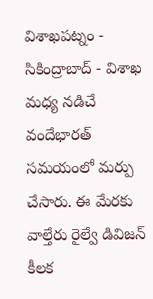విశాఖపట్నం - సికింద్రాబాద్ - విశాఖ మధ్య నడిచే వందేభారత్ సమయంలో మర్పు చేసారు. ఈ మేరకు వాల్తేరు రైల్వే డివిజన్ కీలక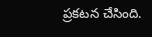ప్రకటన చేసింది.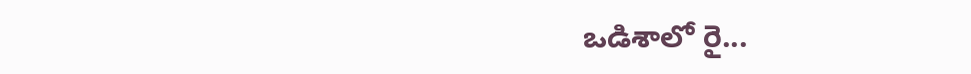ఒడిశాలో రై...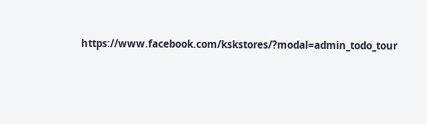https://www.facebook.com/kskstores/?modal=admin_todo_tour